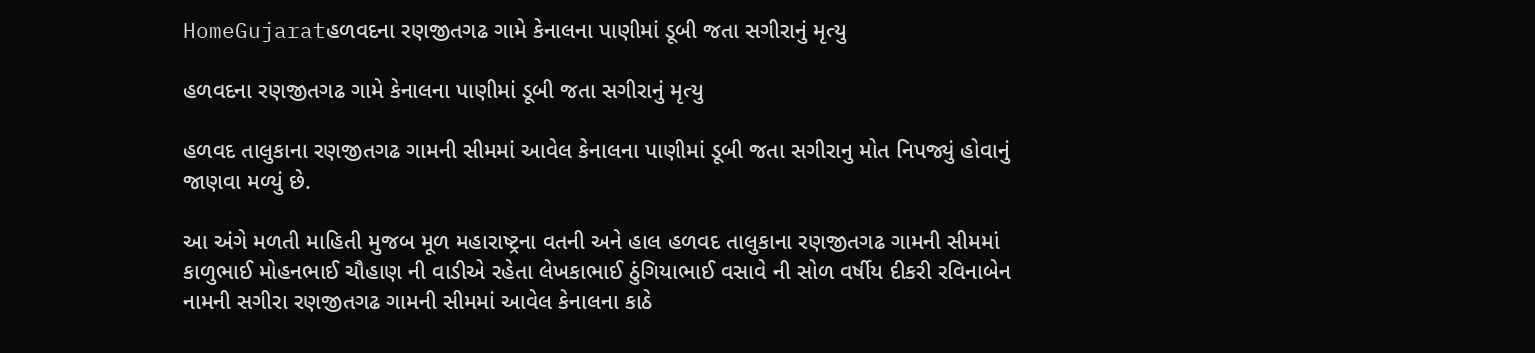HomeGujaratહળવદના રણજીતગઢ ગામે કેનાલના પાણીમાં ડૂબી જતા સગીરાનું મૃત્યુ

હળવદના રણજીતગઢ ગામે કેનાલના પાણીમાં ડૂબી જતા સગીરાનું મૃત્યુ

હળવદ તાલુકાના રણજીતગઢ ગામની સીમમાં આવેલ કેનાલના પાણીમાં ડૂબી જતા સગીરાનુ મોત નિપજ્યું હોવાનું જાણવા મળ્યું છે.

આ અંગે મળતી માહિતી મુજબ મૂળ મહારાષ્ટ્રના વતની અને હાલ હળવદ તાલુકાના રણજીતગઢ ગામની સીમમાં કાળુભાઈ મોહનભાઈ ચૌહાણ ની વાડીએ રહેતા લેખકાભાઈ ઠુંગિયાભાઈ વસાવે‌ ની સોળ વર્ષીય દીકરી રવિનાબેન નામની સગીરા રણજીતગઢ ગામની સીમમાં આવેલ કેનાલના કાઠે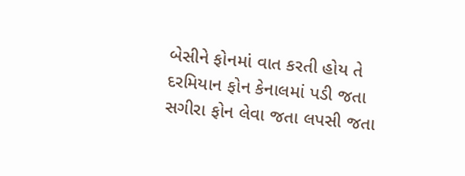બેસીને ફોનમાં વાત કરતી હોય તે દરમિયાન ફોન કેનાલમાં પડી જતા સગીરા ફોન લેવા જતા લપસી જતા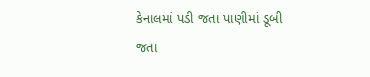કેનાલમાં પડી જતા પાણીમાં ડૂબી જતા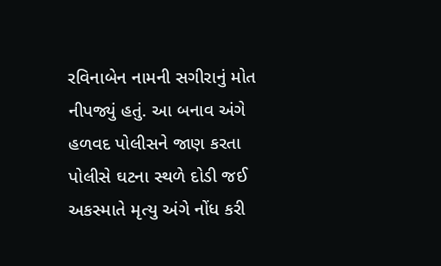રવિનાબેન નામની સગીરાનું મોત નીપજ્યું હતું. આ બનાવ અંગે હળવદ પોલીસને જાણ કરતા પોલીસે ઘટના સ્થળે દોડી જઈ અકસ્માતે મૃત્યુ અંગે નોંધ કરી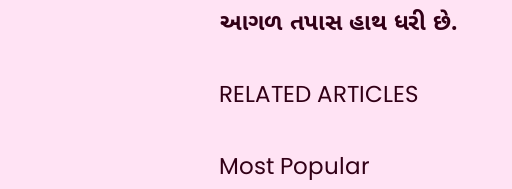આગળ તપાસ હાથ ધરી છે.

RELATED ARTICLES

Most Popular